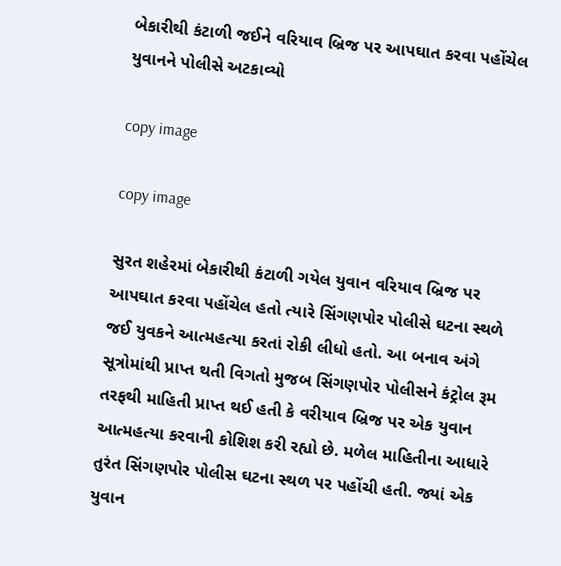બેકારીથી કંટાળી જઈને વરિયાવ બ્રિજ પર આપઘાત કરવા પહોંચેલ યુવાનને પોલીસે અટકાવ્યો

copy image

copy image

સુરત શહેરમાં બેકારીથી કંટાળી ગયેલ યુવાન વરિયાવ બ્રિજ પર આપઘાત કરવા પહોંચેલ હતો ત્યારે સિંગણપોર પોલીસે ઘટના સ્થળે જઈ યુવકને આત્મહત્યા કરતાં રોકી લીધો હતો. આ બનાવ અંગે સૂત્રોમાંથી પ્રાપ્ત થતી વિગતો મુજબ સિંગણપોર પોલીસને કંટ્રોલ રૂમ તરફથી માહિતી પ્રાપ્ત થઈ હતી કે વરીયાવ બ્રિજ પર એક યુવાન આત્મહત્યા કરવાની કોશિશ કરી રહ્યો છે. મળેલ માહિતીના આધારે તુરંત સિંગણપોર પોલીસ ઘટના સ્થળ પર પહોંચી હતી. જ્યાં એક યુવાન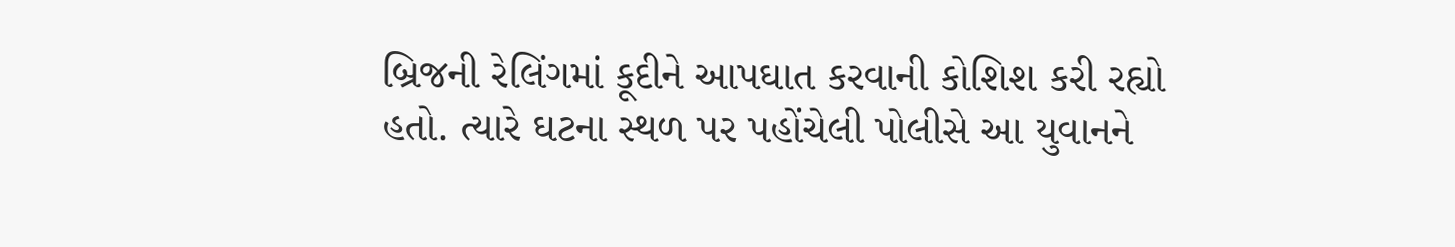બ્રિજની રેલિંગમાં કૂદીને આપઘાત કરવાની કોશિશ કરી રહ્યો હતો. ત્યારે ઘટના સ્થળ પર પહોંચેલી પોલીસે આ યુવાનને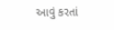આવું કરતાં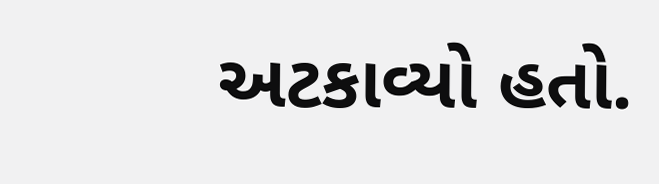અટકાવ્યો હતો.